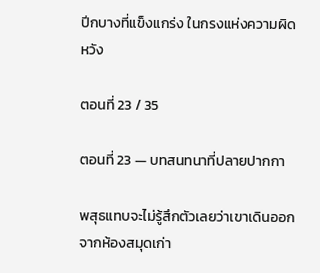ปีกบางที่แข็งแกร่ง ในกรงแห่งความผิดหวัง

ตอนที่ 23 / 35

ตอนที่ 23 — บทสนทนาที่ปลายปากกา

พสุธแทบจะไม่รู้สึกตัวเลยว่าเขาเดินออกจากห้องสมุดเก่า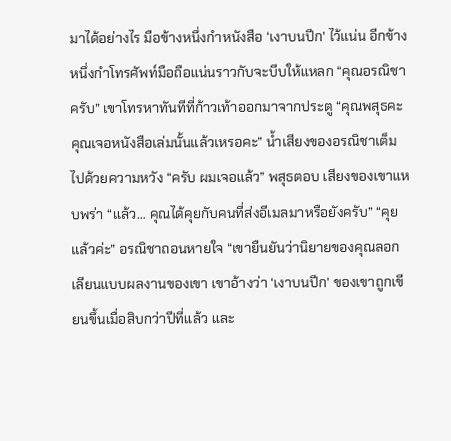มาได้อย่างไร มือข้างหนึ่งกำหนังสือ ‘เงาบนปีก’ ไว้แน่น อีกข้างหนึ่งกำโทรศัพท์มือถือแน่นราวกับจะบีบให้แหลก “คุณอรณิชาครับ” เขาโทรหาทันทีที่ก้าวเท้าออกมาจากประตู “คุณพสุธคะ คุณเจอหนังสือเล่มนั้นแล้วเหรอคะ” น้ำเสียงของอรณิชาเต็มไปด้วยความหวัง “ครับ ผมเจอแล้ว” พสุธตอบ เสียงของเขาแหบพร่า “แล้ว… คุณได้คุยกับคนที่ส่งอีเมลมาหรือยังครับ” “คุยแล้วค่ะ” อรณิชาถอนหายใจ “เขายืนยันว่านิยายของคุณลอกเลียนแบบผลงานของเขา เขาอ้างว่า ‘เงาบนปีก’ ของเขาถูกเขียนขึ้นเมื่อสิบกว่าปีที่แล้ว และ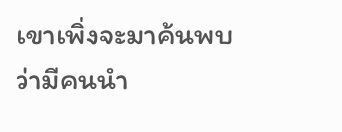เขาเพิ่งจะมาค้นพบว่ามีคนนำ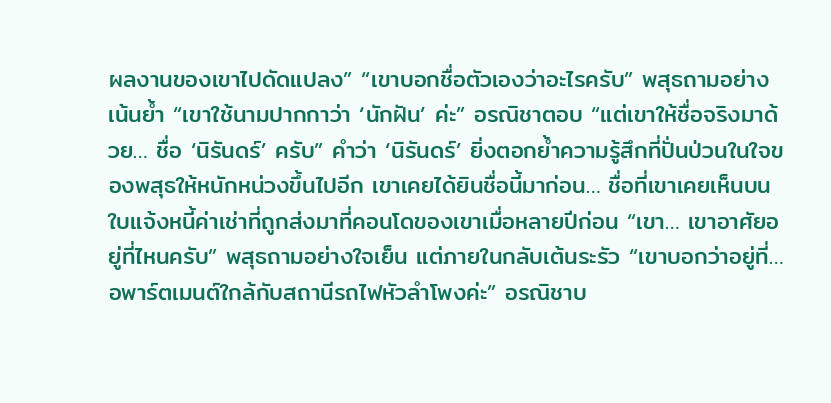ผลงานของเขาไปดัดแปลง” “เขาบอกชื่อตัวเองว่าอะไรครับ” พสุธถามอย่างเน้นย้ำ “เขาใช้นามปากกาว่า ‘นักฝัน’ ค่ะ” อรณิชาตอบ “แต่เขาให้ชื่อจริงมาด้วย… ชื่อ ‘นิรันดร์’ ครับ” คำว่า ‘นิรันดร์’ ยิ่งตอกย้ำความรู้สึกที่ปั่นป่วนในใจของพสุธให้หนักหน่วงขึ้นไปอีก เขาเคยได้ยินชื่อนี้มาก่อน… ชื่อที่เขาเคยเห็นบนใบแจ้งหนี้ค่าเช่าที่ถูกส่งมาที่คอนโดของเขาเมื่อหลายปีก่อน “เขา… เขาอาศัยอยู่ที่ไหนครับ” พสุธถามอย่างใจเย็น แต่ภายในกลับเต้นระรัว “เขาบอกว่าอยู่ที่… อพาร์ตเมนต์ใกล้กับสถานีรถไฟหัวลำโพงค่ะ” อรณิชาบ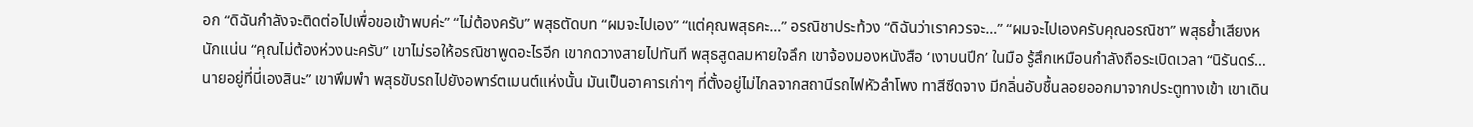อก “ดิฉันกำลังจะติดต่อไปเพื่อขอเข้าพบค่ะ” “ไม่ต้องครับ” พสุธตัดบท “ผมจะไปเอง” “แต่คุณพสุธคะ…” อรณิชาประท้วง “ดิฉันว่าเราควรจะ…” “ผมจะไปเองครับคุณอรณิชา” พสุธย้ำเสียงหนักแน่น “คุณไม่ต้องห่วงนะครับ” เขาไม่รอให้อรณิชาพูดอะไรอีก เขากดวางสายไปทันที พสุธสูดลมหายใจลึก เขาจ้องมองหนังสือ ‘เงาบนปีก’ ในมือ รู้สึกเหมือนกำลังถือระเบิดเวลา “นิรันดร์… นายอยู่ที่นี่เองสินะ” เขาพึมพำ พสุธขับรถไปยังอพาร์ตเมนต์แห่งนั้น มันเป็นอาคารเก่าๆ ที่ตั้งอยู่ไม่ไกลจากสถานีรถไฟหัวลำโพง ทาสีซีดจาง มีกลิ่นอับชื้นลอยออกมาจากประตูทางเข้า เขาเดิน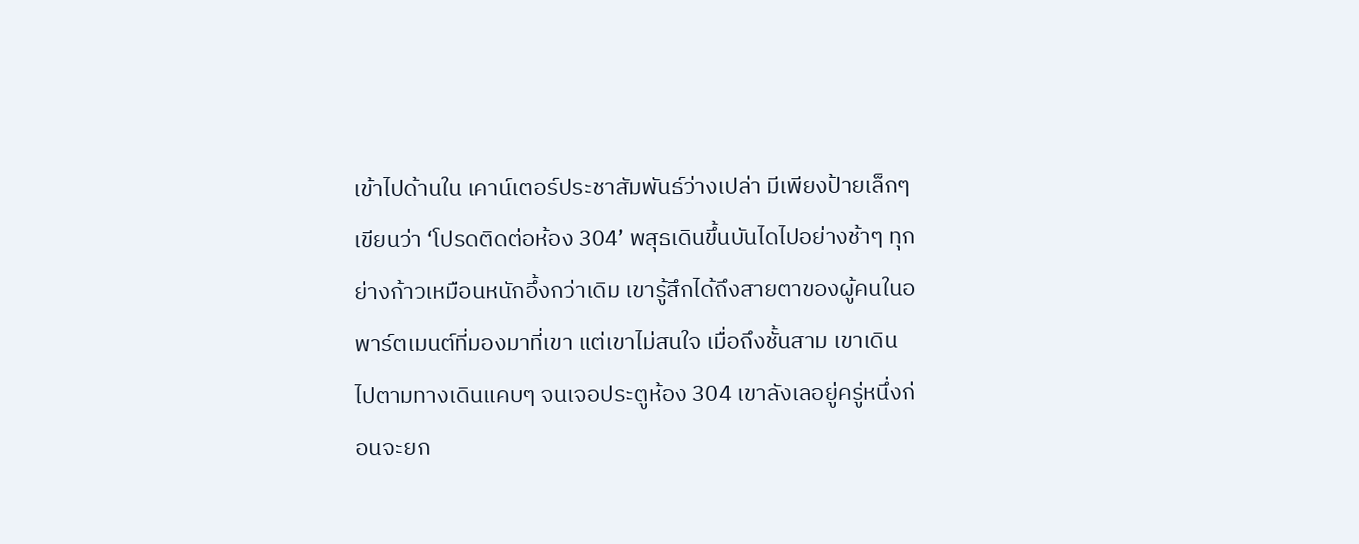เข้าไปด้านใน เคาน์เตอร์ประชาสัมพันธ์ว่างเปล่า มีเพียงป้ายเล็กๆ เขียนว่า ‘โปรดติดต่อห้อง 304’ พสุธเดินขึ้นบันไดไปอย่างช้าๆ ทุกย่างก้าวเหมือนหนักอึ้งกว่าเดิม เขารู้สึกได้ถึงสายตาของผู้คนในอพาร์ตเมนต์ที่มองมาที่เขา แต่เขาไม่สนใจ เมื่อถึงชั้นสาม เขาเดินไปตามทางเดินแคบๆ จนเจอประตูห้อง 304 เขาลังเลอยู่ครู่หนึ่งก่อนจะยก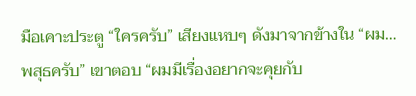มือเคาะประตู “ใครครับ” เสียงแหบๆ ดังมาจากข้างใน “ผม… พสุธครับ” เขาตอบ “ผมมีเรื่องอยากจะคุยกับ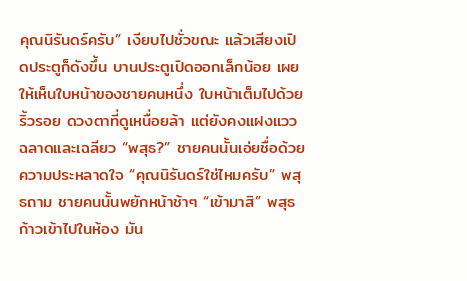คุณนิรันดร์ครับ” เงียบไปชั่วขณะ แล้วเสียงเปิดประตูก็ดังขึ้น บานประตูเปิดออกเล็กน้อย เผยให้เห็นใบหน้าของชายคนหนึ่ง ใบหน้าเต็มไปด้วยริ้วรอย ดวงตาที่ดูเหนื่อยล้า แต่ยังคงแฝงแววฉลาดและเฉลียว “พสุธ?” ชายคนนั้นเอ่ยชื่อด้วยความประหลาดใจ “คุณนิรันดร์ใช่ไหมครับ” พสุธถาม ชายคนนั้นพยักหน้าช้าๆ “เข้ามาสิ” พสุธก้าวเข้าไปในห้อง มัน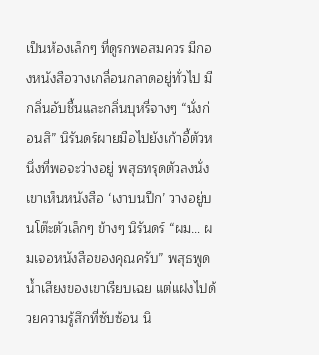เป็นห้องเล็กๆ ที่ดูรกพอสมควร มีกองหนังสือวางเกลื่อนกลาดอยู่ทั่วไป มีกลิ่นอับชื้นและกลิ่นบุหรี่จางๆ “นั่งก่อนสิ” นิรันดร์ผายมือไปยังเก้าอี้ตัวหนึ่งที่พอจะว่างอยู่ พสุธทรุดตัวลงนั่ง เขาเห็นหนังสือ ‘เงาบนปีก’ วางอยู่บนโต๊ะตัวเล็กๆ ข้างๆ นิรันดร์ “ผม… ผมเจอหนังสือของคุณครับ” พสุธพูด น้ำเสียงของเขาเรียบเฉย แต่แฝงไปด้วยความรู้สึกที่ซับซ้อน นิ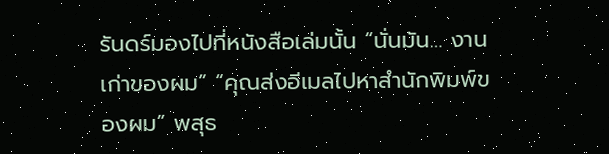รันดร์มองไปที่หนังสือเล่มนั้น “นั่นมัน… งานเก่าของผม” “คุณส่งอีเมลไปหาสำนักพิมพ์ของผม” พสุธ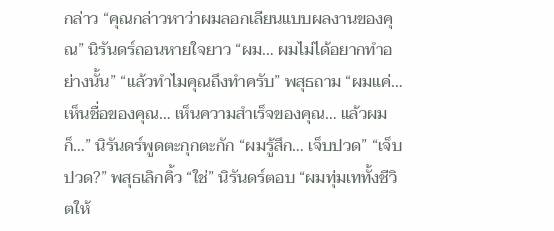กล่าว “คุณกล่าวหาว่าผมลอกเลียนแบบผลงานของคุณ” นิรันดร์ถอนหายใจยาว “ผม… ผมไม่ได้อยากทำอย่างนั้น” “แล้วทำไมคุณถึงทำครับ” พสุธถาม “ผมแค่… เห็นชื่อของคุณ… เห็นความสำเร็จของคุณ… แล้วผมก็…” นิรันดร์พูดตะกุกตะกัก “ผมรู้สึก… เจ็บปวด” “เจ็บปวด?” พสุธเลิกคิ้ว “ใช่” นิรันดร์ตอบ “ผมทุ่มเททั้งชีวิตให้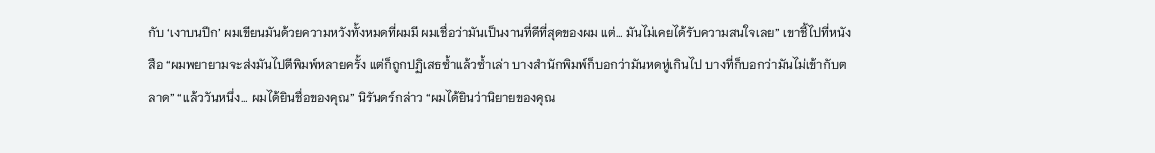กับ ‘เงาบนปีก’ ผมเขียนมันด้วยความหวังทั้งหมดที่ผมมี ผมเชื่อว่ามันเป็นงานที่ดีที่สุดของผม แต่… มันไม่เคยได้รับความสนใจเลย” เขาชี้ไปที่หนังสือ “ผมพยายามจะส่งมันไปตีพิมพ์หลายครั้ง แต่ก็ถูกปฏิเสธซ้ำแล้วซ้ำเล่า บางสำนักพิมพ์ก็บอกว่ามันหดหู่เกินไป บางที่ก็บอกว่ามันไม่เข้ากับตลาด” “แล้ววันหนึ่ง… ผมได้ยินชื่อของคุณ” นิรันดร์กล่าว “ผมได้ยินว่านิยายของคุณ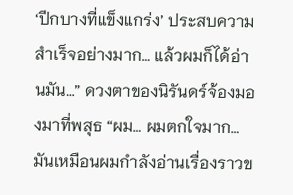‘ปีกบางที่แข็งแกร่ง’ ประสบความสำเร็จอย่างมาก… แล้วผมก็ได้อ่านมัน…” ดวงตาของนิรันดร์จ้องมองมาที่พสุธ “ผม… ผมตกใจมาก… มันเหมือนผมกำลังอ่านเรื่องราวข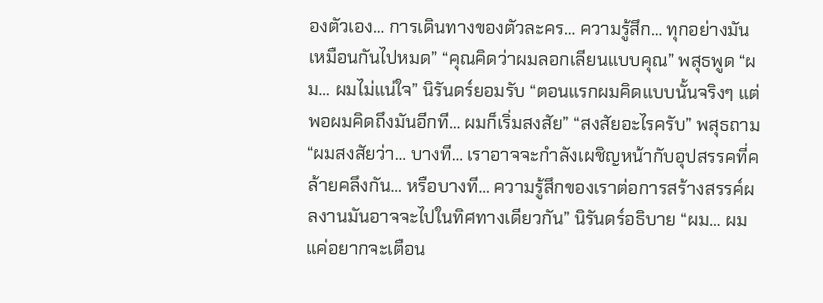องตัวเอง… การเดินทางของตัวละคร… ความรู้สึก… ทุกอย่างมันเหมือนกันไปหมด” “คุณคิดว่าผมลอกเลียนแบบคุณ” พสุธพูด “ผม… ผมไม่แน่ใจ” นิรันดร์ยอมรับ “ตอนแรกผมคิดแบบนั้นจริงๆ แต่พอผมคิดถึงมันอีกที… ผมก็เริ่มสงสัย” “สงสัยอะไรครับ” พสุธถาม “ผมสงสัยว่า… บางที… เราอาจจะกำลังเผชิญหน้ากับอุปสรรคที่คล้ายคลึงกัน… หรือบางที… ความรู้สึกของเราต่อการสร้างสรรค์ผลงานมันอาจจะไปในทิศทางเดียวกัน” นิรันดร์อธิบาย “ผม… ผมแค่อยากจะเตือน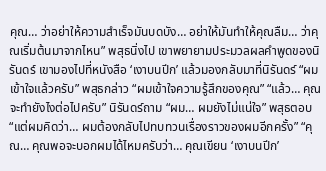คุณ… ว่าอย่าให้ความสำเร็จมันบดบัง… อย่าให้มันทำให้คุณลืม… ว่าคุณเริ่มต้นมาจากไหน” พสุธนิ่งไป เขาพยายามประมวลผลคำพูดของนิรันดร์ เขามองไปที่หนังสือ ‘เงาบนปีก’ แล้วมองกลับมาที่นิรันดร์ “ผมเข้าใจแล้วครับ” พสุธกล่าว “ผมเข้าใจความรู้สึกของคุณ” “แล้ว… คุณจะทำยังไงต่อไปครับ” นิรันดร์ถาม “ผม… ผมยังไม่แน่ใจ” พสุธตอบ “แต่ผมคิดว่า… ผมต้องกลับไปทบทวนเรื่องราวของผมอีกครั้ง” “คุณ… คุณพอจะบอกผมได้ไหมครับว่า… คุณเขียน ‘เงาบนปีก’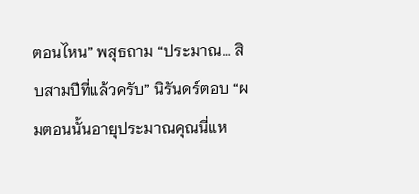ตอนไหน” พสุธถาม “ประมาณ… สิบสามปีที่แล้วครับ” นิรันดร์ตอบ “ผมตอนนั้นอายุประมาณคุณนี่แห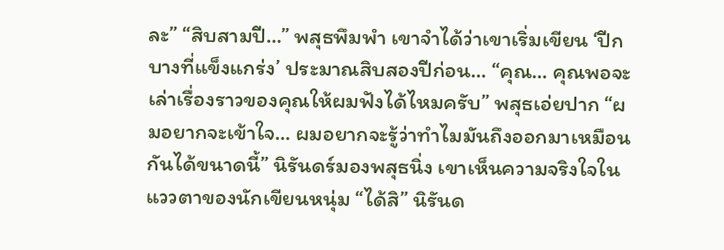ละ” “สิบสามปี…” พสุธพึมพำ เขาจำได้ว่าเขาเริ่มเขียน ‘ปีกบางที่แข็งแกร่ง’ ประมาณสิบสองปีก่อน… “คุณ… คุณพอจะเล่าเรื่องราวของคุณให้ผมฟังได้ไหมครับ” พสุธเอ่ยปาก “ผมอยากจะเข้าใจ… ผมอยากจะรู้ว่าทำไมมันถึงออกมาเหมือนกันได้ขนาดนี้” นิรันดร์มองพสุธนิ่ง เขาเห็นความจริงใจในแววตาของนักเขียนหนุ่ม “ได้สิ” นิรันด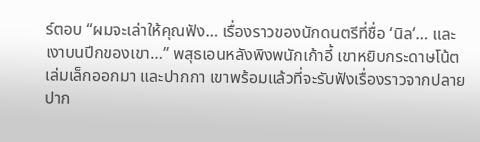ร์ตอบ “ผมจะเล่าให้คุณฟัง… เรื่องราวของนักดนตรีที่ชื่อ ‘นิล’… และเงาบนปีกของเขา…” พสุธเอนหลังพิงพนักเก้าอี้ เขาหยิบกระดาษโน้ตเล่มเล็กออกมา และปากกา เขาพร้อมแล้วที่จะรับฟังเรื่องราวจากปลายปาก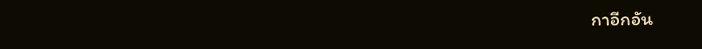กาอีกอัน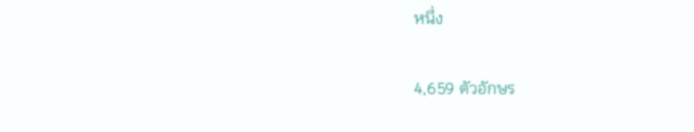หนึ่ง

4,659 ตัวอักษร